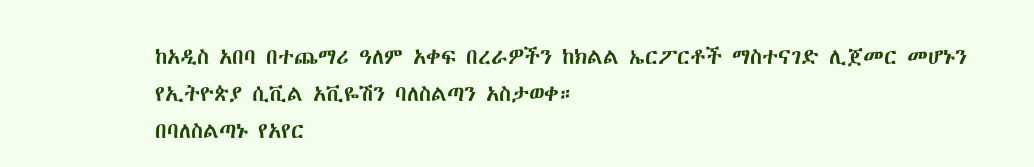ከአዲስ አበባ በተጨማሪ ዓለም አቀፍ በረራዎችን ከክልል ኤርፖርቶች ማስተናገድ ሊጀመር መሆኑን የኢትዮጵያ ሲቪል አቪዬሽን ባለስልጣን አስታወቀ።
በባለስልጣኑ የአየር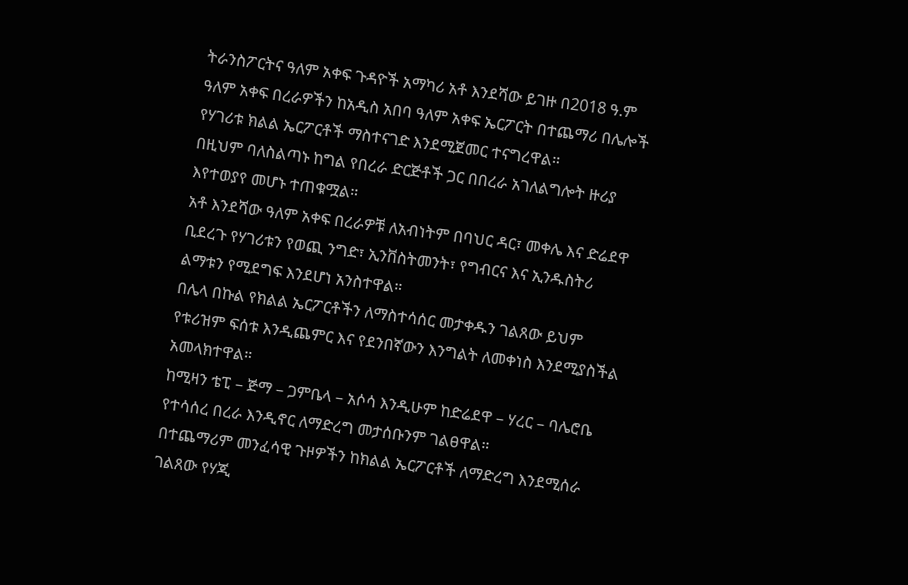ትራንስፖርትና ዓለም አቀፍ ጉዳዮች አማካሪ አቶ እንደሻው ይገዙ በ2018 ዓ.ም ዓለም አቀፍ በረራዎችን ከአዲስ አበባ ዓለም አቀፍ ኤርፖርት በተጨማሪ በሌሎች የሃገሪቱ ክልል ኤርፖርቶች ማስተናገድ እንደሚጀመር ተናግረዋል።
በዚህም ባለስልጣኑ ከግል የበረራ ድርጅቶች ጋር በበረራ አገለልግሎት ዙሪያ እየተወያየ መሆኑ ተጠቁሟል።
አቶ እንደሻው ዓለም አቀፍ በረራዎቹ ለአብነትም በባህር ዳር፣ መቀሌ እና ድሬደዋ ቢደረጉ የሃገሪቱን የወጪ ንግድ፣ ኢንቨስትመንት፣ የግብርና እና ኢንዱስትሪ ልማቱን የሚደግፍ እንደሆነ አንስተዋል።
በሌላ በኩል የክልል ኤርፖርቶችን ለማስተሳሰር መታቀዱን ገልጸው ይህም የቱሪዝም ፍሰቱ እንዲጨምር እና የደንበኛውን እንግልት ለመቀነስ እንደሚያስችል አመላክተዋል።
ከሚዛን ቴፒ – ጅማ – ጋምቤላ – አሶሳ እንዲሁም ከድሬደዋ – ሃረር – ባሌሮቤ የተሳሰረ በረራ እንዲኖር ለማድረግ መታሰቡንም ገልፀዋል።
በተጨማሪም መንፈሳዊ ጉዞዎችን ከክልል ኤርፖርቶች ለማድረግ እንደሚሰራ ገልጸው የሃጂ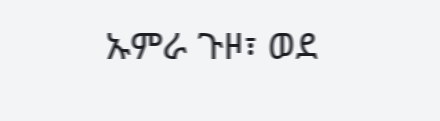ኡምራ ጉዞ፣ ወደ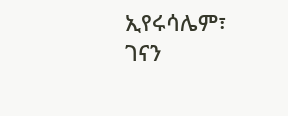ኢየሩሳሌም፣ ገናን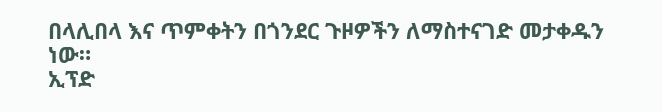በላሊበላ እና ጥምቀትን በጎንደር ጉዞዎችን ለማስተናገድ መታቀዱን ነው።
ኢፕድ